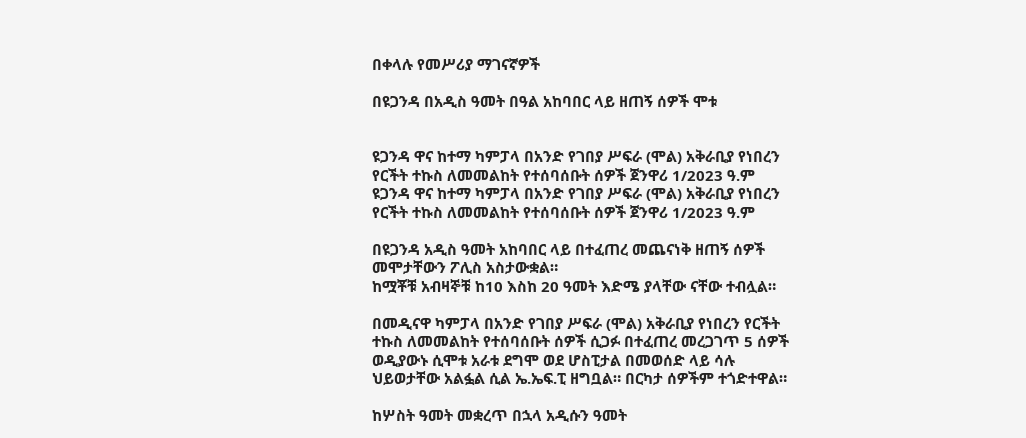በቀላሉ የመሥሪያ ማገናኛዎች

በዩጋንዳ በአዲስ ዓመት በዓል አከባበር ላይ ዘጠኝ ሰዎች ሞቱ


ዩጋንዳ ዋና ከተማ ካምፓላ በአንድ የገበያ ሥፍራ (ሞል) አቅራቢያ የነበረን የርችት ተኩስ ለመመልከት የተሰባሰቡት ሰዎች ጀንዋሪ 1/2023 ዓ.ም
ዩጋንዳ ዋና ከተማ ካምፓላ በአንድ የገበያ ሥፍራ (ሞል) አቅራቢያ የነበረን የርችት ተኩስ ለመመልከት የተሰባሰቡት ሰዎች ጀንዋሪ 1/2023 ዓ.ም

በዩጋንዳ አዲስ ዓመት አከባበር ላይ በተፈጠረ መጨናነቅ ዘጠኝ ሰዎች መሞታቸውን ፖሊስ አስታውቋል።
ከሟቾቹ አብዛኞቹ ከ10 እስከ 20 ዓመት እድሜ ያላቸው ናቸው ተብሏል።

በመዲናዋ ካምፓላ በአንድ የገበያ ሥፍራ (ሞል) አቅራቢያ የነበረን የርችት ተኩስ ለመመልከት የተሰባሰቡት ሰዎች ሲጋፉ በተፈጠረ መረጋገጥ 5 ሰዎች ወዲያውኑ ሲሞቱ አራቱ ደግሞ ወደ ሆስፒታል በመወሰድ ላይ ሳሉ ህይወታቸው አልፏል ሲል ኤ.ኤፍ.ፒ ዘግቧል። በርካታ ሰዎችም ተጎድተዋል።

ከሦስት ዓመት መቋረጥ በኋላ አዲሱን ዓመት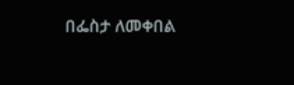በፌስታ ለመቀበል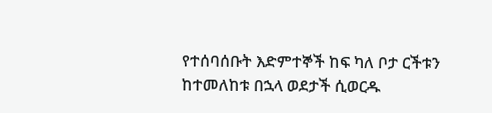የተሰባሰቡት እድምተኞች ከፍ ካለ ቦታ ርችቱን ከተመለከቱ በኋላ ወደታች ሲወርዱ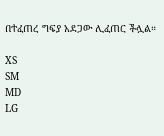በተፈጠረ ግፍያ አደጋው ሊፈጠር ችሏል።

XS
SM
MD
LG